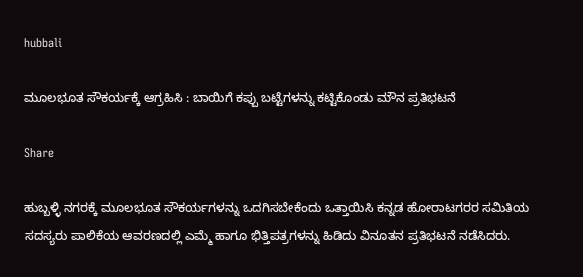hubbali

ಮೂಲಭೂತ ಸೌಕರ್ಯಕ್ಕೆ ಆಗ್ರಹಿಸಿ : ಬಾಯಿಗೆ ಕಪ್ಪು ಬಟ್ಟೆಗಳನ್ನು ಕಟ್ಟಿಕೊಂಡು ಮೌನ ಪ್ರತಿಭಟನೆ

Share

ಹುಬ್ಬಳ್ಳಿ ನಗರಕ್ಕೆ ಮೂಲಭೂತ ಸೌಕರ್ಯಗಳನ್ನು ಒದಗಿಸಬೇಕೆಂದು ಒತ್ತಾಯಿಸಿ ಕನ್ನಡ ಹೋರಾಟಗರರ ಸಮಿತಿಯ ಸದಸ್ಯರು ಪಾಲಿಕೆಯ ಆವರಣದಲ್ಲಿ ಎಮ್ಮೆ ಹಾಗೂ ಭಿತ್ತಿಪತ್ರಗಳನ್ನು ಹಿಡಿದು ವಿನೂತನ ಪ್ರತಿಭಟನೆ ನಡೆಸಿದರು.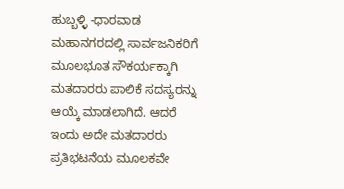ಹುಬ್ಬಳ್ಳಿ -ಧಾರವಾಡ ಮಹಾನಗರದಲ್ಲಿ ಸಾರ್ವಜನಿಕರಿಗೆ ಮೂಲಭೂತ ಸೌಕರ್ಯಕ್ಕಾಗಿ ಮತದಾರರು ಪಾಲಿಕೆ ಸದಸ್ಯರನ್ನು ಆಯ್ಕೆ ಮಾಡಲಾಗಿದೆ. ಆದರೆ ಇಂದು ಅದೇ ಮತದಾರರು ಪ್ರತಿಭಟನೆಯ ಮೂಲಕವೇ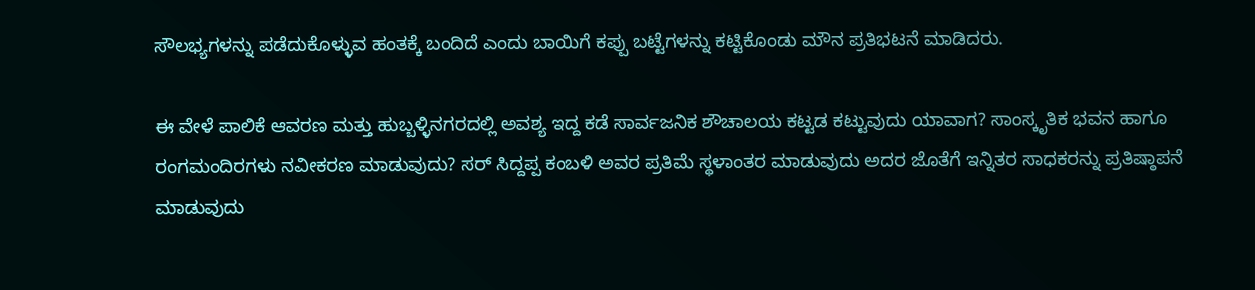ಸೌಲಭ್ಯಗಳನ್ನು ಪಡೆದುಕೊಳ್ಳುವ ಹಂತಕ್ಕೆ ಬಂದಿದೆ ಎಂದು ಬಾಯಿಗೆ ಕಪ್ಪು ಬಟ್ಟೆಗಳನ್ನು ಕಟ್ಟಿಕೊಂಡು ಮೌನ ಪ್ರತಿಭಟನೆ ಮಾಡಿದರು.

ಈ ವೇಳೆ ಪಾಲಿಕೆ ಆವರಣ ಮತ್ತು ಹುಬ್ಬಳ್ಳಿನಗರದಲ್ಲಿ ಅವಶ್ಯ ಇದ್ದ ಕಡೆ ಸಾರ್ವಜನಿಕ ಶೌಚಾಲಯ ಕಟ್ಟಡ ಕಟ್ಟುವುದು ಯಾವಾಗ? ಸಾಂಸ್ಕೃತಿಕ ಭವನ ಹಾಗೂ ರಂಗಮಂದಿರಗಳು ನವೀಕರಣ ಮಾಡುವುದು? ಸರ್ ಸಿದ್ದಪ್ಪ ಕಂಬಳಿ ಅವರ ಪ್ರತಿಮೆ ಸ್ಥಳಾಂತರ ಮಾಡುವುದು ಅದರ ಜೊತೆಗೆ ಇನ್ನಿತರ ಸಾಧಕರನ್ನು ಪ್ರತಿಷ್ಠಾಪನೆ ಮಾಡುವುದು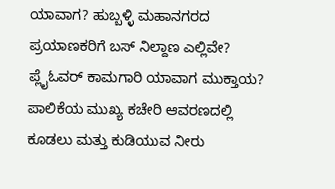ಯಾವಾಗ? ಹುಬ್ಬಳ್ಳಿ ಮಹಾನಗರದ ಪ್ರಯಾಣಕರಿಗೆ ಬಸ್ ನಿಲ್ದಾಣ ಎಲ್ಲಿವೇ? ಪ್ಲೈಓವರ್ ಕಾಮಗಾರಿ ಯಾವಾಗ ಮುಕ್ತಾಯ? ಪಾಲಿಕೆಯ ಮುಖ್ಯ ಕಚೇರಿ ಆವರಣದಲ್ಲಿ ಕೂಡಲು ಮತ್ತು ಕುಡಿಯುವ ನೀರು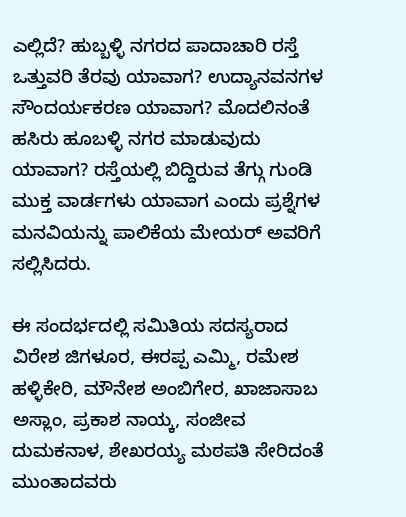ಎಲ್ಲಿದೆ? ಹುಬ್ಬಳ್ಳಿ ನಗರದ ಪಾದಾಚಾರಿ ರಸ್ತೆ ಒತ್ತುವರಿ ತೆರವು ಯಾವಾಗ? ಉದ್ಯಾನವನಗಳ ಸೌಂದರ್ಯಕರಣ ಯಾವಾಗ? ಮೊದಲಿನಂತೆ ಹಸಿರು ಹೂಬಳ್ಳಿ ನಗರ ಮಾಡುವುದು ಯಾವಾಗ? ರಸ್ತೆಯಲ್ಲಿ ಬಿದ್ದಿರುವ ತೆಗ್ಗು ಗುಂಡಿ ಮುಕ್ತ ವಾರ್ಡಗಳು ಯಾವಾಗ ಎಂದು ಪ್ರಶ್ನೆಗಳ ಮನವಿಯನ್ನು ಪಾಲಿಕೆಯ ಮೇಯರ್ ಅವರಿಗೆ ಸಲ್ಲಿಸಿದರು.

ಈ ಸಂದರ್ಭದಲ್ಲಿ ಸಮಿತಿಯ ಸದಸ್ಯರಾದ ವಿರೇಶ ಜಿಗಳೂರ, ಈರಪ್ಪ ಎಮ್ಮಿ, ರಮೇಶ ಹಳ್ಳಿಕೇರಿ, ಮೌನೇಶ ಅಂಬಿಗೇರ, ಖಾಜಾಸಾಬ ಅಸ್ಲಾಂ, ಪ್ರಕಾಶ ನಾಯ್ಕ, ಸಂಜೀವ ದುಮಕನಾಳ, ಶೇಖರಯ್ಯ ಮಠಪತಿ ಸೇರಿದಂತೆ ಮುಂತಾದವರು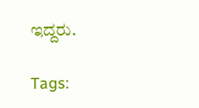ಇದ್ದರು.

Tags: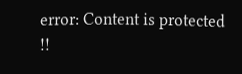error: Content is protected !!